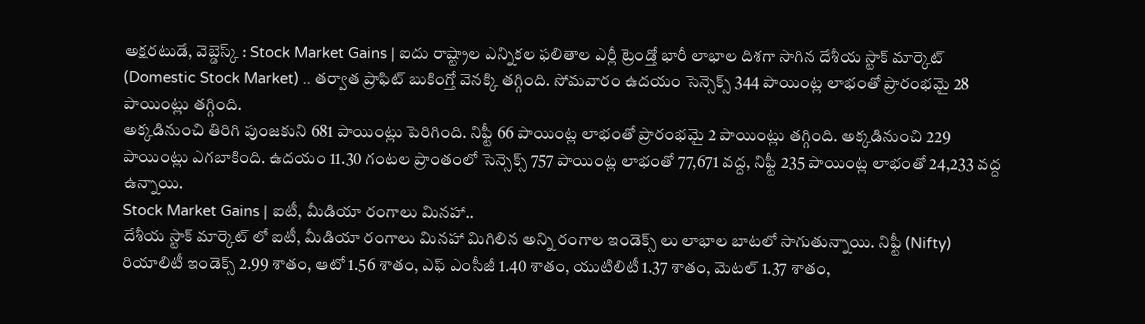అక్షరటుడే, వెబ్డెస్క్ : Stock Market Gains | ఐదు రాష్ట్రాల ఎన్నికల ఫలితాల ఎర్లీ ట్రెండ్తో భారీ లాభాల దిశగా సాగిన దేశీయ స్టాక్ మార్కెట్ (Domestic Stock Market) .. తర్వాత ప్రాఫిట్ బుకింగ్తో వెనక్కి తగ్గింది. సోమవారం ఉదయం సెన్సెక్స్ 344 పాయింట్ల లాభంతో ప్రారంభమై 28 పాయింట్లు తగ్గింది.
అక్కడినుంచి తిరిగి పుంజకుని 681 పాయింట్లు పెరిగింది. నిఫ్టీ 66 పాయింట్ల లాభంతో ప్రారంభమై 2 పాయింట్లు తగ్గింది. అక్కడినుంచి 229 పాయింట్లు ఎగబాకింది. ఉదయం 11.30 గంటల ప్రాంతంలో సెన్సెక్స్ 757 పాయింట్ల లాభంతో 77,671 వద్ద, నిఫ్టీ 235 పాయింట్ల లాభంతో 24,233 వద్ద ఉన్నాయి.
Stock Market Gains | ఐటీ, మీడియా రంగాలు మినహా..
దేశీయ స్టాక్ మార్కెట్ లో ఐటీ, మీడియా రంగాలు మినహా మిగిలిన అన్ని రంగాల ఇండెక్స్ లు లాభాల బాటలో సాగుతున్నాయి. నిఫ్టీ (Nifty) రియాలిటీ ఇండెక్స్ 2.99 శాతం, ఆటో 1.56 శాతం, ఎఫ్ ఎంసీజీ 1.40 శాతం, యుటిలిటీ 1.37 శాతం, మెటల్ 1.37 శాతం,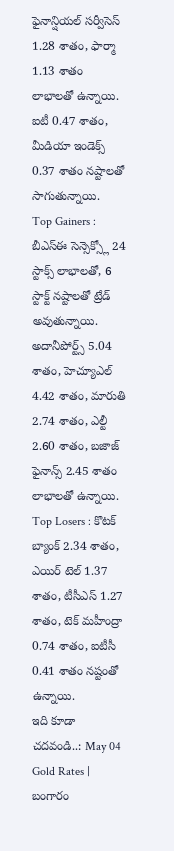ఫైనాన్షియల్ సర్వీసెస్ 1.28 శాతం, ఫార్మా 1.13 శాతం లాభాలతో ఉన్నాయి. ఐటీ 0.47 శాతం, మీడియా ఇండెక్స్ 0.37 శాతం నష్టాలతో సాగుతున్నాయి.
Top Gainers : బీఎస్ఈ సెన్సెక్స్లో 24 స్టాక్స్ లాభాలతో, 6 స్టాక్ట్ నష్టాలతో ట్రేడ్ అవుతున్నాయి. అదానీపోర్ట్స్ 5.04 శాతం, హెచ్యూఎల్ 4.42 శాతం, మారుతి 2.74 శాతం, ఎల్టీ 2.60 శాతం, బజాజ్ ఫైనాన్స్ 2.45 శాతం లాభాలతో ఉన్నాయి.
Top Losers : కొటక్ బ్యాంక్ 2.34 శాతం, ఎయిర్ టెల్ 1.37 శాతం, టీసీఎస్ 1.27 శాతం, టెక్ మహీంద్రా 0.74 శాతం, ఐటీసీ 0.41 శాతం నష్టంతో ఉన్నాయి.
ఇది కూడా చదవండి..: May 04 Gold Rates | బంగారం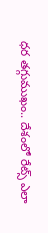ధర తగ్గుముఖం.. దేశంలో రేట్స్ ఎలా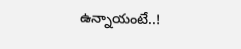ఉన్నాయంటే..!